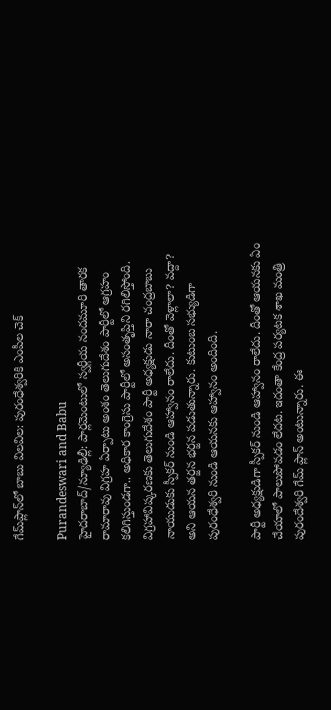గేమ్‌ప్లాన్‌లో బాబు విలవిల: పురంధేశ్వరికి ఎంపీల చెక్

Purandeswari and Babu
హైదరాబాద్/న్యూఢిల్లీ: పార్లమెంటులో స్వర్గీయ నందమూరి తారక రామారావు విగ్రహ ఏర్పాటు అంశం తెలుగుదేశం పార్టీలో ఆగ్రహం కలిగిస్తుండగా.. అధికార కాంగ్రెసు పార్టీలో అసంతృప్తిని రగిలిస్తోంది. విగ్రహావిష్కరణకు తెలుగుదేశం పార్టీ అధ్యక్షుడు నారా చంద్రబాబు నాయుడుకు స్పీకర్ నుండి ఆహ్వానం రాలేదు. దీంతో వెళ్లాలా? వద్దా? అని ఆయన తర్జన భర్జన పడుతున్నారు. కుటుంబ సభ్యుడిగా పురంధేశ్వరి నుండి ఆయనకు ఆహ్వానం అందింది.

పార్టీ అధ్యక్షుడిగా స్పీకర్ నుండి ఆహ్వానం రాలేదు. దీంతో ఆయనకు ఏం చేయాలో పాలుపోవడం లేదట. ఇదంతా కేంద్ర పర్యటక శాఖ మంత్రి పురందేశ్వరి గేమ్ ప్లాన్ అంటున్నారు. ఈ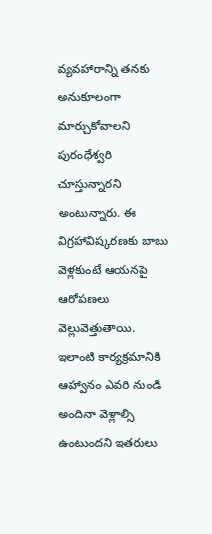వ్యవహారాన్ని తనకు అనుకూలంగా మార్చుకోవాలని పురంధేశ్వరి చూస్తున్నారని అంటున్నారు. ఈ విగ్రహావిష్కరణకు బాబు వెళ్లకుంటే ఆయనపై ఆరోపణలు వెల్లువెత్తుతాయి. ఇలాంటి కార్యక్రమానికి ఆహ్వానం ఎవరి నుండి అందినా వెళ్లాల్సి ఉంటుందని ఇతరులు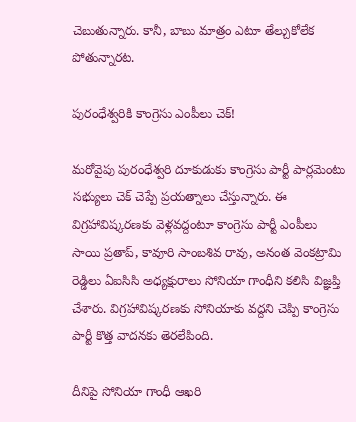చెబుతున్నారు. కానీ, బాబు మాత్రం ఎటూ తేల్చుకోలేక పోతున్నారట.

పురంధేశ్వరికి కాంగ్రెసు ఎంపీలు చెక్!

మరోవైపు పురంధేశ్వరి దూకుడుకు కాంగ్రెసు పార్టీ పార్లమెంటు సభ్యులు చెక్ చెప్పే ప్రయత్నాలు చేస్తున్నారు. ఈ విగ్రహావిష్కరణకు వెళ్లవద్దంటూ కాంగ్రెసు పార్టీ ఎంపీలు సాయి ప్రతాప్, కావూరి సాంబశివ రావు, అనంత వెంకట్రామి రెడ్డిలు ఏఐసిసి అధ్యక్షురాలు సోనియా గాంధీని కలిసి విజ్ఞప్తి చేశారు. విగ్రహావిష్కరణకు సోనియాకు వద్దని చెప్పి కాంగ్రెసు పార్టీ కొత్త వాదనకు తెరలేపింది.

దీనిపై సోనియా గాంధీ ఆఖరి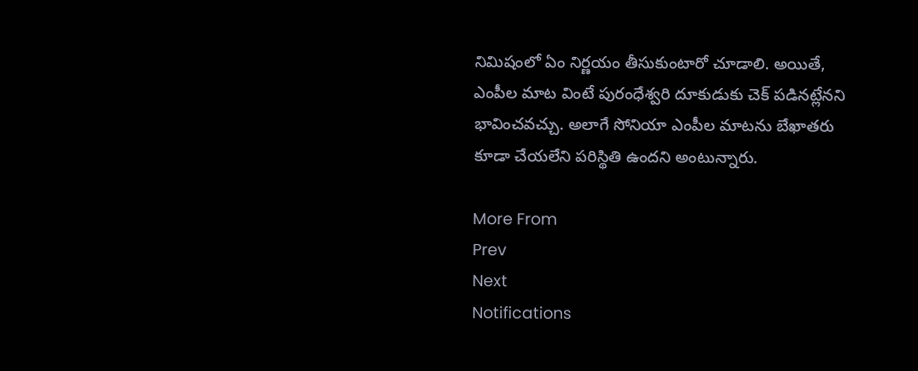నిమిషంలో ఏం నిర్ణయం తీసుకుంటారో చూడాలి. అయితే, ఎంపీల మాట వింటే పురంధేశ్వరి దూకుడుకు చెక్ పడినట్లేనని భావించవచ్చు. అలాగే సోనియా ఎంపీల మాటను బేఖాతరు కూడా చేయలేని పరిస్థితి ఉందని అంటున్నారు.

More From
Prev
Next
Notifications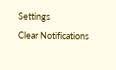Settings
Clear Notifications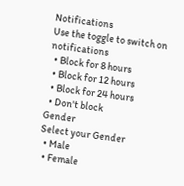Notifications
Use the toggle to switch on notifications
  • Block for 8 hours
  • Block for 12 hours
  • Block for 24 hours
  • Don't block
Gender
Select your Gender
  • Male
  • Female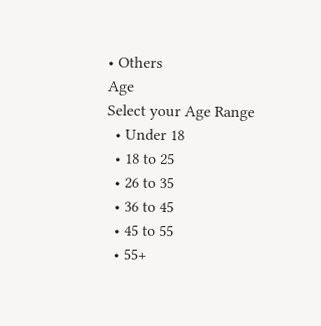• Others
Age
Select your Age Range
  • Under 18
  • 18 to 25
  • 26 to 35
  • 36 to 45
  • 45 to 55
  • 55+